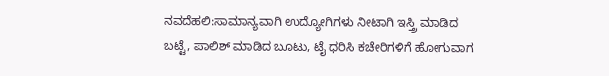ನವದೆಹಲಿ:ಸಾಮಾನ್ಯವಾಗಿ ಉದ್ಯೋಗಿಗಳು ನೀಟಾಗಿ ಇಸ್ತ್ರಿ ಮಾಡಿದ ಬಟ್ಟೆ, ಪಾಲಿಶ್ ಮಾಡಿದ ಬೂಟು, ಟೈ ಧರಿಸಿ ಕಚೇರಿಗಳಿಗೆ ಹೋಗುವಾಗ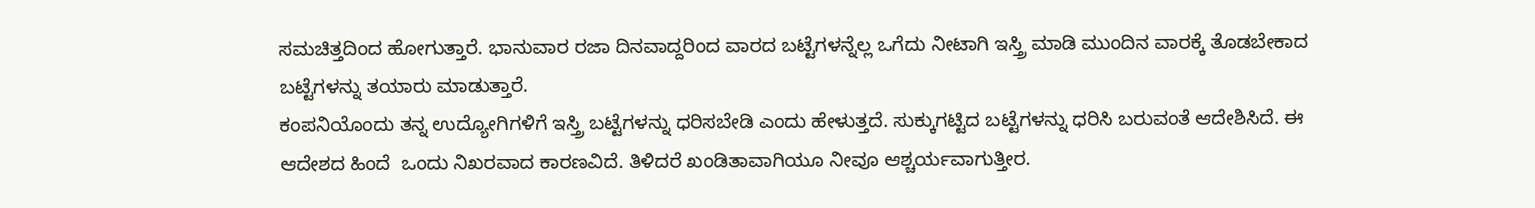ಸಮಚಿತ್ತದಿಂದ ಹೋಗುತ್ತಾರೆ. ಭಾನುವಾರ ರಜಾ ದಿನವಾದ್ದರಿಂದ ವಾರದ ಬಟ್ಟೆಗಳನ್ನೆಲ್ಲ ಒಗೆದು ನೀಟಾಗಿ ಇಸ್ತ್ರಿ ಮಾಡಿ ಮುಂದಿನ ವಾರಕ್ಕೆ ತೊಡಬೇಕಾದ ಬಟ್ಟೆಗಳನ್ನು ತಯಾರು ಮಾಡುತ್ತಾರೆ.
ಕಂಪನಿಯೊಂದು ತನ್ನ ಉದ್ಯೋಗಿಗಳಿಗೆ ಇಸ್ತ್ರಿ ಬಟ್ಟೆಗಳನ್ನು ಧರಿಸಬೇಡಿ ಎಂದು ಹೇಳುತ್ತದೆ. ಸುಕ್ಕುಗಟ್ಟಿದ ಬಟ್ಟೆಗಳನ್ನು ಧರಿಸಿ ಬರುವಂತೆ ಆದೇಶಿಸಿದೆ. ಈ  ಆದೇಶದ ಹಿಂದೆ  ಒಂದು ನಿಖರವಾದ ಕಾರಣವಿದೆ. ತಿಳಿದರೆ ಖಂಡಿತಾವಾಗಿಯೂ ನೀವೂ ಆಶ್ಚರ್ಯವಾಗುತ್ತೀರ.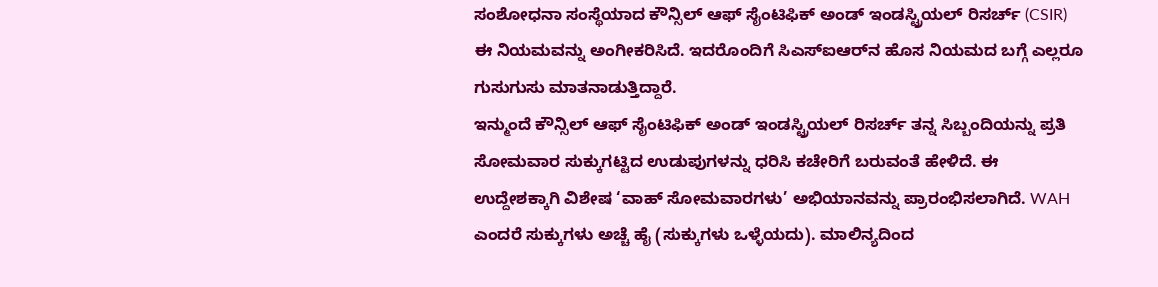ಸಂಶೋಧನಾ ಸಂಸ್ಥೆಯಾದ ಕೌನ್ಸಿಲ್ ಆಫ್ ಸೈಂಟಿಫಿಕ್ ಅಂಡ್ ಇಂಡಸ್ಟ್ರಿಯಲ್ ರಿಸರ್ಚ್ (CSIR) ಈ ನಿಯಮವನ್ನು ಅಂಗೀಕರಿಸಿದೆ. ಇದರೊಂದಿಗೆ ಸಿಎಸ್‌ಐಆರ್‌ನ ಹೊಸ ನಿಯಮದ ಬಗ್ಗೆ ಎಲ್ಲರೂ ಗುಸುಗುಸು ಮಾತನಾಡುತ್ತಿದ್ದಾರೆ.
ಇನ್ಮುಂದೆ ಕೌನ್ಸಿಲ್ ಆಫ್ ಸೈಂಟಿಫಿಕ್ ಅಂಡ್ ಇಂಡಸ್ಟ್ರಿಯಲ್ ರಿಸರ್ಚ್ ತನ್ನ ಸಿಬ್ಬಂದಿಯನ್ನು ಪ್ರತಿ ಸೋಮವಾರ ಸುಕ್ಕುಗಟ್ಟಿದ ಉಡುಪುಗಳನ್ನು ಧರಿಸಿ ಕಚೇರಿಗೆ ಬರುವಂತೆ ಹೇಳಿದೆ. ಈ ಉದ್ದೇಶಕ್ಕಾಗಿ ವಿಶೇಷ ‘ವಾಹ್ ಸೋಮವಾರಗಳು’ ಅಭಿಯಾನವನ್ನು ಪ್ರಾರಂಭಿಸಲಾಗಿದೆ. WAH ಎಂದರೆ ಸುಕ್ಕುಗಳು ಅಚ್ಚೆ ಹೈ (ಸುಕ್ಕುಗಳು ಒಳ್ಳೆಯದು). ಮಾಲಿನ್ಯದಿಂದ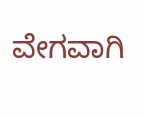ವೇಗವಾಗಿ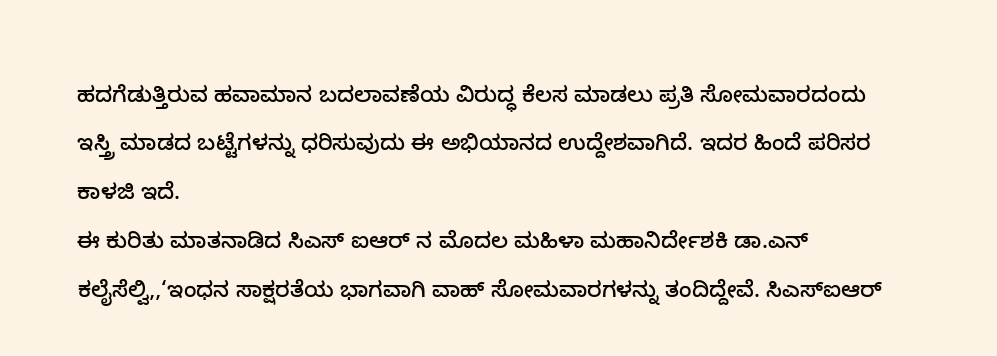ಹದಗೆಡುತ್ತಿರುವ ಹವಾಮಾನ ಬದಲಾವಣೆಯ ವಿರುದ್ಧ ಕೆಲಸ ಮಾಡಲು ಪ್ರತಿ ಸೋಮವಾರದಂದು ಇಸ್ತ್ರಿ ಮಾಡದ ಬಟ್ಟೆಗಳನ್ನು ಧರಿಸುವುದು ಈ ಅಭಿಯಾನದ ಉದ್ದೇಶವಾಗಿದೆ. ಇದರ ಹಿಂದೆ ಪರಿಸರ ಕಾಳಜಿ ಇದೆ.
ಈ ಕುರಿತು ಮಾತನಾಡಿದ ಸಿಎಸ್ ಐಆರ್ ನ ಮೊದಲ ಮಹಿಳಾ ಮಹಾನಿರ್ದೇಶಕಿ ಡಾ.ಎನ್ ಕಲೈಸೆಲ್ವಿ,,‘ಇಂಧನ ಸಾಕ್ಷರತೆಯ ಭಾಗವಾಗಿ ವಾಹ್ ಸೋಮವಾರಗಳನ್ನು ತಂದಿದ್ದೇವೆ. ಸಿಎಸ್‌ಐಆರ್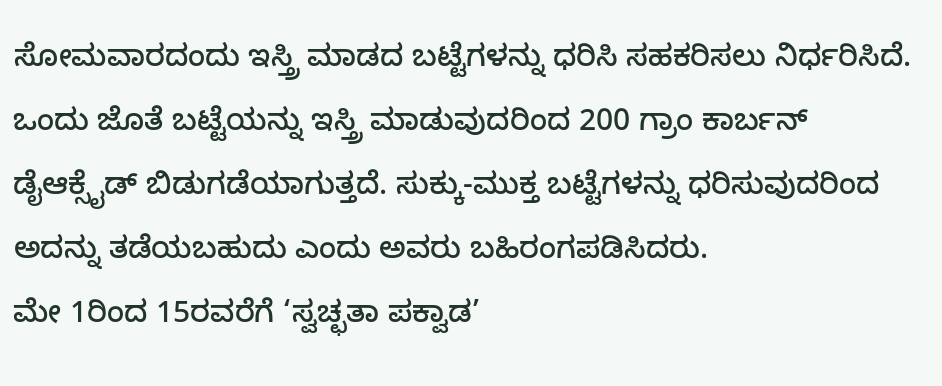ಸೋಮವಾರದಂದು ಇಸ್ತ್ರಿ ಮಾಡದ ಬಟ್ಟೆಗಳನ್ನು ಧರಿಸಿ ಸಹಕರಿಸಲು ನಿರ್ಧರಿಸಿದೆ. ಒಂದು ಜೊತೆ ಬಟ್ಟೆಯನ್ನು ಇಸ್ತ್ರಿ ಮಾಡುವುದರಿಂದ 200 ಗ್ರಾಂ ಕಾರ್ಬನ್ ಡೈಆಕ್ಸೈಡ್ ಬಿಡುಗಡೆಯಾಗುತ್ತದೆ. ಸುಕ್ಕು-ಮುಕ್ತ ಬಟ್ಟೆಗಳನ್ನು ಧರಿಸುವುದರಿಂದ ಅದನ್ನು ತಡೆಯಬಹುದು ಎಂದು ಅವರು ಬಹಿರಂಗಪಡಿಸಿದರು.
ಮೇ 1ರಿಂದ 15ರವರೆಗೆ ‘ಸ್ವಚ್ಛತಾ ಪಕ್ವಾಡ’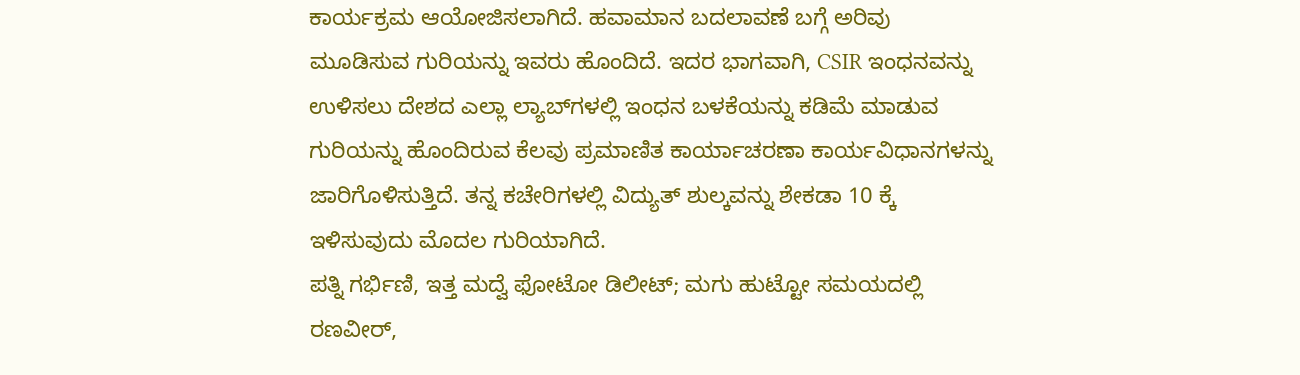ಕಾರ್ಯಕ್ರಮ ಆಯೋಜಿಸಲಾಗಿದೆ. ಹವಾಮಾನ ಬದಲಾವಣೆ ಬಗ್ಗೆ ಅರಿವು ಮೂಡಿಸುವ ಗುರಿಯನ್ನು ಇವರು ಹೊಂದಿದೆ. ಇದರ ಭಾಗವಾಗಿ, CSIR ಇಂಧನವನ್ನು ಉಳಿಸಲು ದೇಶದ ಎಲ್ಲಾ ಲ್ಯಾಬ್‌ಗಳಲ್ಲಿ ಇಂಧನ ಬಳಕೆಯನ್ನು ಕಡಿಮೆ ಮಾಡುವ ಗುರಿಯನ್ನು ಹೊಂದಿರುವ ಕೆಲವು ಪ್ರಮಾಣಿತ ಕಾರ್ಯಾಚರಣಾ ಕಾರ್ಯವಿಧಾನಗಳನ್ನು ಜಾರಿಗೊಳಿಸುತ್ತಿದೆ. ತನ್ನ ಕಚೇರಿಗಳಲ್ಲಿ ವಿದ್ಯುತ್ ಶುಲ್ಕವನ್ನು ಶೇಕಡಾ 10 ಕ್ಕೆ ಇಳಿಸುವುದು ಮೊದಲ ಗುರಿಯಾಗಿದೆ.
ಪತ್ನಿ ಗರ್ಭಿಣಿ, ಇತ್ತ ಮದ್ವೆ ಫೋಟೋ ಡಿಲೀಟ್; ಮಗು ಹುಟ್ಟೋ ಸಮಯದಲ್ಲಿ ರಣವೀರ್,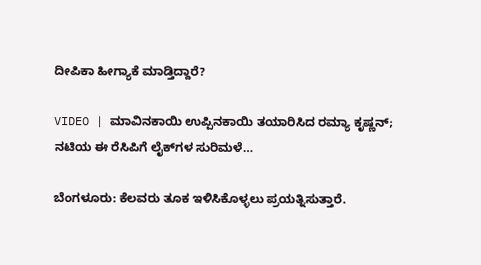ದೀಪಿಕಾ ಹೀಗ್ಯಾಕೆ ಮಾಡ್ತಿದ್ದಾರೆ?

VIDEO | ಮಾವಿನಕಾಯಿ ಉಪ್ಪಿನಕಾಯಿ ತಯಾರಿಸಿದ ರಮ್ಯಾ ಕೃಷ್ಣನ್; ನಟಿಯ ಈ ರೆಸಿಪಿಗೆ ಲೈಕ್‌ಗಳ ಸುರಿಮಳೆ…

ಬೆಂಗಳೂರು: ಕೆಲವರು ತೂಕ ಇಳಿಸಿಕೊಳ್ಳಲು ಪ್ರಯತ್ನಿಸುತ್ತಾರೆ.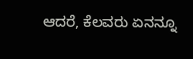ಆದರೆ, ಕೆಲವರು ಏನನ್ನೂ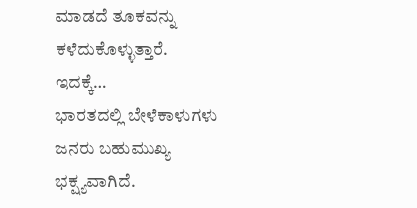ಮಾಡದೆ ತೂಕವನ್ನು ಕಳೆದುಕೊಳ್ಳುತ್ತಾರೆ. ಇದಕ್ಕೆ…
ಭಾರತದಲ್ಲಿ ಬೇಳೆಕಾಳುಗಳು ಜನರು ಬಹುಮುಖ್ಯ ಭಕ್ಷ್ಯವಾಗಿದೆ.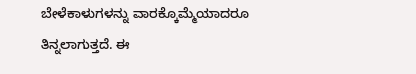ಬೇಳೆಕಾಳುಗಳನ್ನು ವಾರಕ್ಕೊಮ್ಮೆಯಾದರೂ ತಿನ್ನಲಾಗುತ್ತದೆ. ಈ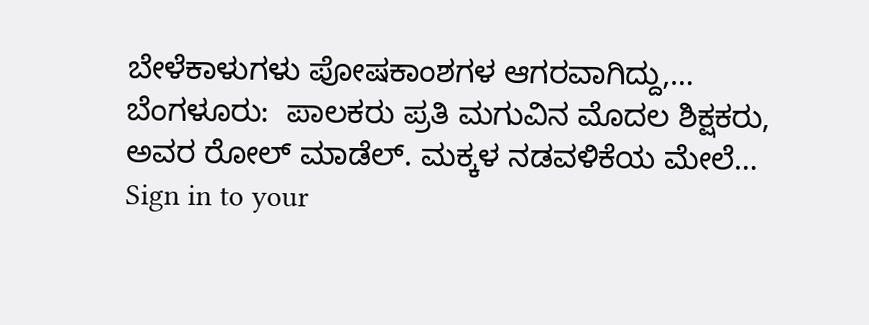ಬೇಳೆಕಾಳುಗಳು ಪೋಷಕಾಂಶಗಳ ಆಗರವಾಗಿದ್ದು,…
ಬೆಂಗಳೂರು:  ಪಾಲಕರು ಪ್ರತಿ ಮಗುವಿನ ಮೊದಲ ಶಿಕ್ಷಕರು, ಅವರ ರೋಲ್ ಮಾಡೆಲ್. ಮಕ್ಕಳ ನಡವಳಿಕೆಯ ಮೇಲೆ…
Sign in to your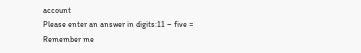account
Please enter an answer in digits:11 − five =
Remember me